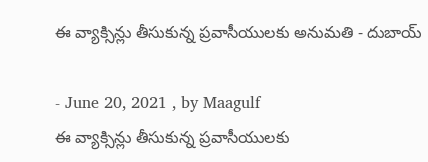ఈ వ్యాక్సిన్లు తీసుకున్న ప్రవాసీయులకు అనుమతి - దుబాయ్

- June 20, 2021 , by Maagulf
ఈ వ్యాక్సిన్లు తీసుకున్న ప్రవాసీయులకు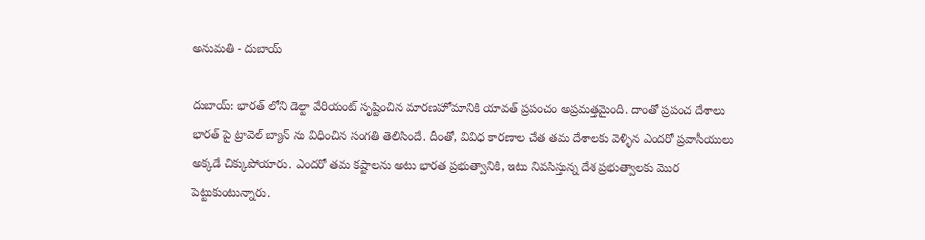అనుమతి - దుబాయ్

దుబాయ్: భారత్ లోని డెల్టా వేరియంట్ సృష్టించిన మారణహోమానికి యావత్ ప్రపంచం అప్రమత్తమైంది. దాంతో ప్రపంచ దేశాలు భారత్ పై ట్రావెల్ బ్యాన్ ను విధించిన సంగతి తెలిసిందే. దీంతో, వివిధ కారణాల చేత తమ దేశాలకు వెళ్ళిన ఎందరో ప్రవాసీయులు అక్కడే చిక్కుపోయారు. ఎందరో తమ కష్టాలను అటు భారత ప్రభుత్వానికి, ఇటు నివసిస్తున్న దేశ ప్రభుత్వాలకు మొర పెట్టుకుంటున్నారు.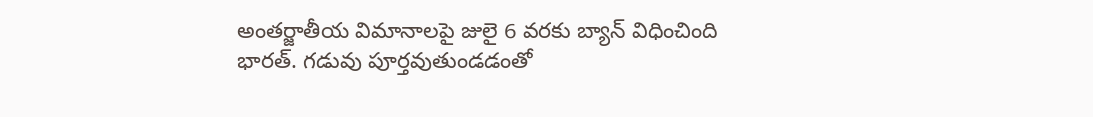అంతర్జాతీయ విమానాలపై జులై 6 వరకు బ్యాన్ విధించింది భారత్. గడువు పూర్తవుతుండడంతో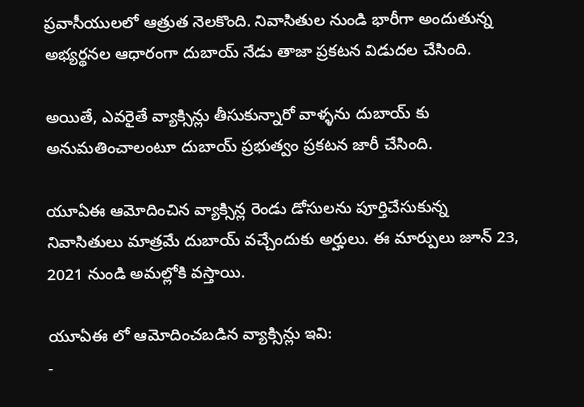ప్రవాసీయులలో ఆత్రుత నెలకొంది. నివాసితుల నుండి భారీగా అందుతున్న అభ్యర్థనల ఆధారంగా దుబాయ్ నేడు తాజా ప్రకటన విడుదల చేసింది.

అయితే, ఎవరైతే వ్యాక్సిన్లు తీసుకున్నారో వాళ్ళను దుబాయ్ కు అనుమతించాలంటూ దుబాయ్ ప్రభుత్వం ప్రకటన జారీ చేసింది.

యూఏఈ ఆమోదించిన వ్యాక్సిన్ల రెండు డోసులను పూర్తిచేసుకున్న నివాసితులు మాత్రమే దుబాయ్ వచ్చేందుకు అర్హులు. ఈ మార్పులు జూన్ 23, 2021 నుండి అమల్లోకి వస్తాయి.

యూఏఈ లో ఆమోదించబడిన వ్యాక్సిన్లు ఇవి:
-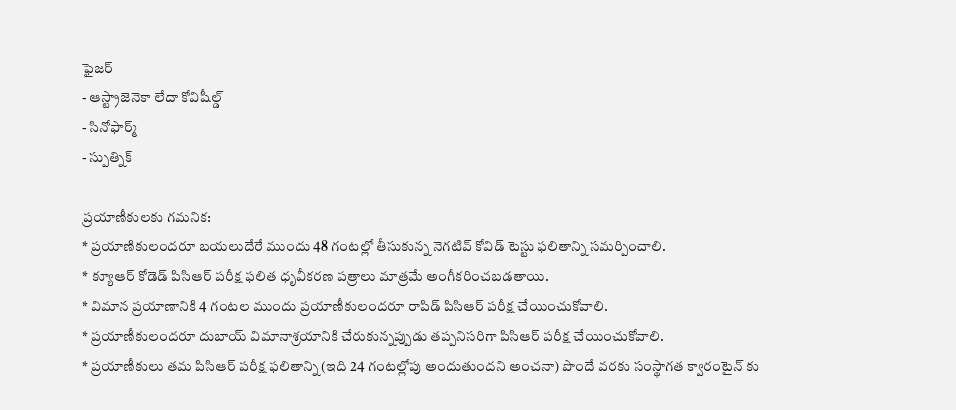ఫైజర్
- ఆస్ట్రాజెనెకా లేదా కోవిషీల్డ్
- సినోఫార్మ్
- స్పుత్నిక్

ప్రయాణీకులకు గమనిక:
* ప్రయాణికులందరూ బయలుదేరే ముందు 48 గంటల్లో తీసుకున్న నెగటివ్ కోవిడ్ టెస్టు ఫలితాన్ని సమర్పించాలి.
* క్యూఆర్ కోడెడ్ పిసిఆర్ పరీక్ష ఫలిత ధృవీకరణ పత్రాలు మాత్రమే అంగీకరించబడతాయి.
* విమాన ప్రయాణానికి 4 గంటల ముందు ప్రయాణీకులందరూ రాపిడ్ పిసిఆర్ పరీక్ష చేయించుకోవాలి.
* ప్రయాణీకులందరూ దుబాయ్ విమానాశ్రయానికి చేరుకున్నప్పుడు తప్పనిసరిగా పిసిఆర్ పరీక్ష చేయించుకోవాలి.
* ప్రయాణీకులు తమ పిసిఆర్ పరీక్ష ఫలితాన్ని (ఇది 24 గంటల్లోపు అందుతుందని అంచనా) పొందే వరకు సంస్థాగత క్వారంటైన్ కు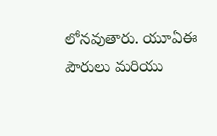లోనవుతారు. యూఏఈ పౌరులు మరియు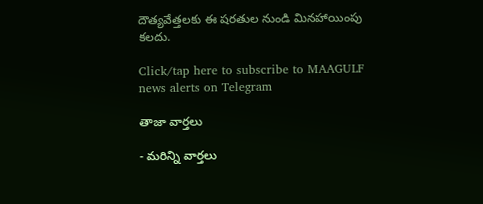దౌత్యవేత్తలకు ఈ షరతుల నుండి మినహాయింపు కలదు.

Click/tap here to subscribe to MAAGULF news alerts on Telegram

తాజా వార్తలు

- మరిన్ని వార్తలు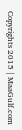Copyrights 2015 | MaaGulf.com